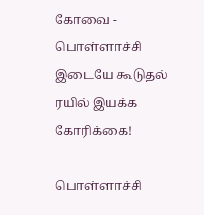கோவை - பொள்ளாச்சி இடையே கூடுதல் ரயில் இயக்க கோரிக்கை!

பொள்ளாச்சி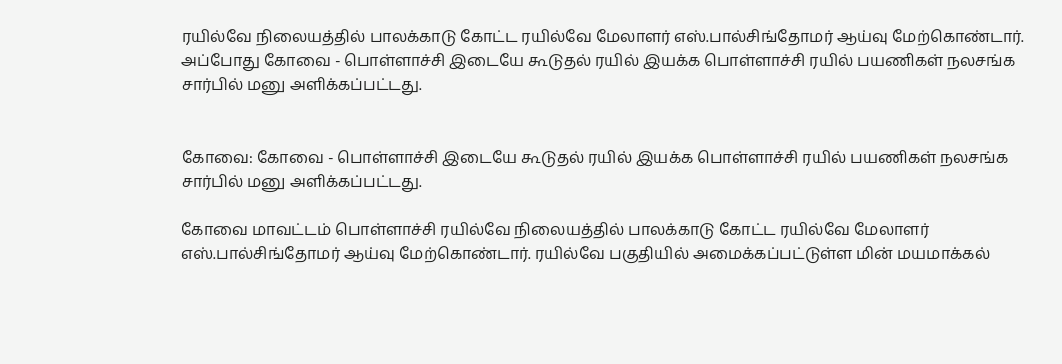ரயில்வே நிலையத்தில் பாலக்காடு கோட்ட ரயில்வே மேலாளர் எஸ்.பால்சிங்தோமர் ஆய்வு மேற்கொண்டார். அப்போது கோவை - பொள்ளாச்சி இடையே கூடுதல் ரயில் இயக்க பொள்ளாச்சி ரயில் பயணிகள் நலசங்க சார்பில் மனு அளிக்கப்பட்டது.


கோவை: கோவை - பொள்ளாச்சி இடையே கூடுதல் ரயில் இயக்க பொள்ளாச்சி ரயில் பயணிகள் நலசங்க சார்பில் மனு அளிக்கப்பட்டது.

கோவை மாவட்டம் பொள்ளாச்சி ரயில்வே நிலையத்தில் பாலக்காடு கோட்ட ரயில்வே மேலாளர் எஸ்.பால்சிங்தோமர் ஆய்வு மேற்கொண்டார். ரயில்வே பகுதியில் அமைக்கப்பட்டுள்ள மின் மயமாக்கல்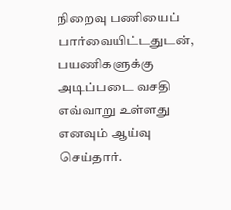நிறைவு பணியைப் பார்வையிட்டதுடன், பயணிகளுக்கு அடிப்படை வசதி எவ்வாறு உள்ளது எனவும் ஆய்வு செய்தார்.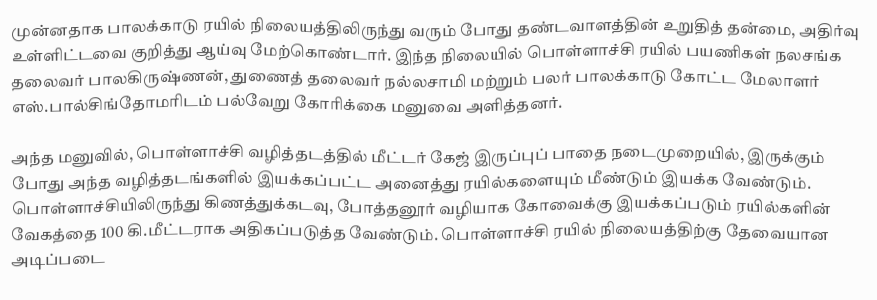முன்னதாக பாலக்காடு ரயில் நிலையத்திலிருந்து வரும் போது தண்டவாளத்தின் உறுதித் தன்மை, அதிர்வு உள்ளிட்டவை குறித்து ஆய்வு மேற்கொண்டார். இந்த நிலையில் பொள்ளாச்சி ரயில் பயணிகள் நலசங்க தலைவர் பாலகிருஷ்ணன், துணைத் தலைவர் நல்லசாமி மற்றும் பலர் பாலக்காடு கோட்ட மேலாளர் எஸ்.பால்சிங்தோமரிடம் பல்வேறு கோரிக்கை மனுவை அளித்தனர்.

அந்த மனுவில், பொள்ளாச்சி வழித்தடத்தில் மீட்டர் கேஜ் இருப்புப் பாதை நடைமுறையில், இருக்கும் போது அந்த வழித்தடங்களில் இயக்கப்பட்ட அனைத்து ரயில்களையும் மீண்டும் இயக்க வேண்டும். பொள்ளாச்சியிலிருந்து கிணத்துக்கடவு, போத்தனூர் வழியாக கோவைக்கு இயக்கப்படும் ரயில்களின் வேகத்தை 100 கி.மீட்டராக அதிகப்படுத்த வேண்டும். பொள்ளாச்சி ரயில் நிலையத்திற்கு தேவையான அடிப்படை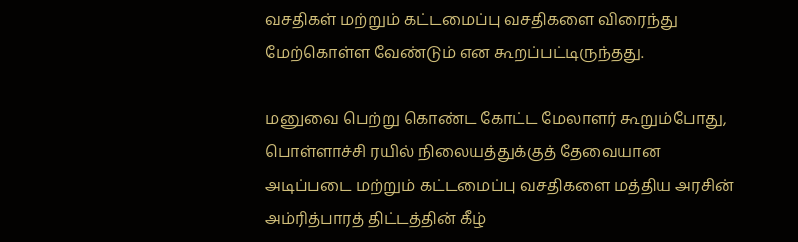வசதிகள் மற்றும் கட்டமைப்பு வசதிகளை விரைந்து மேற்கொள்ள வேண்டும் என கூறப்பட்டிருந்தது.

மனுவை பெற்று கொண்ட கோட்ட மேலாளர் கூறும்போது, பொள்ளாச்சி ரயில் நிலையத்துக்குத் தேவையான அடிப்படை மற்றும் கட்டமைப்பு வசதிகளை மத்திய அரசின் அம்ரித்பாரத் திட்டத்தின் கீழ்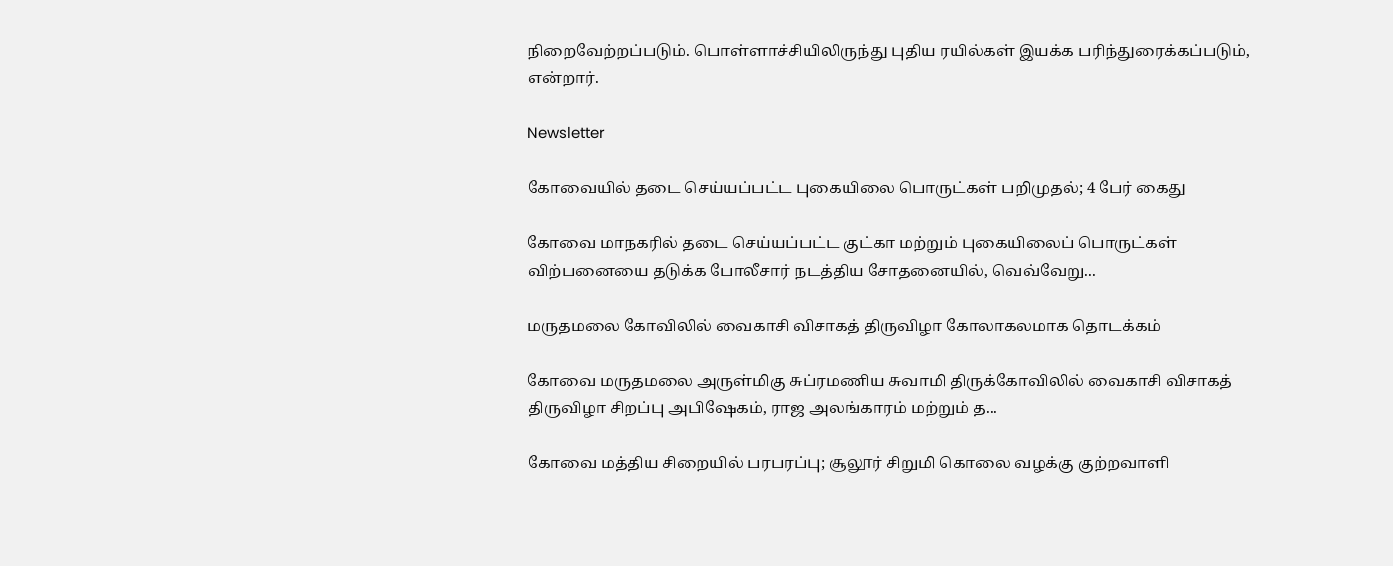நிறைவேற்றப்படும். பொள்ளாச்சியிலிருந்து புதிய ரயில்கள் இயக்க பரிந்துரைக்கப்படும், என்றார்.

Newsletter

கோவையில் தடை செய்யப்பட்ட புகையிலை பொருட்கள் பறிமுதல்; 4 பேர் கைது

கோவை மாநகரில் தடை செய்யப்பட்ட குட்கா மற்றும் புகையிலைப் பொருட்கள் விற்பனையை தடுக்க போலீசார் நடத்திய சோதனையில், வெவ்வேறு...

மருதமலை கோவிலில் வைகாசி விசாகத் திருவிழா கோலாகலமாக தொடக்கம்

கோவை மருதமலை அருள்மிகு சுப்ரமணிய சுவாமி திருக்கோவிலில் வைகாசி விசாகத் திருவிழா சிறப்பு அபிஷேகம், ராஜ அலங்காரம் மற்றும் த...

கோவை மத்திய சிறையில் பரபரப்பு; சூலூர் சிறுமி கொலை வழக்கு குற்றவாளி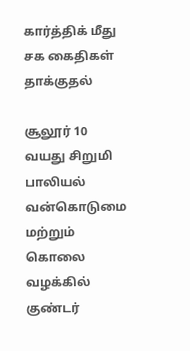கார்த்திக் மீது சக கைதிகள் தாக்குதல்

சூலூர் 10 வயது சிறுமி பாலியல் வன்கொடுமை மற்றும் கொலை வழக்கில் குண்டர்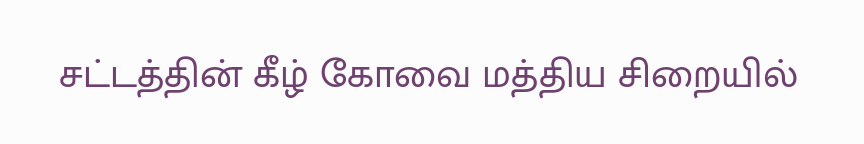சட்டத்தின் கீழ் கோவை மத்திய சிறையில்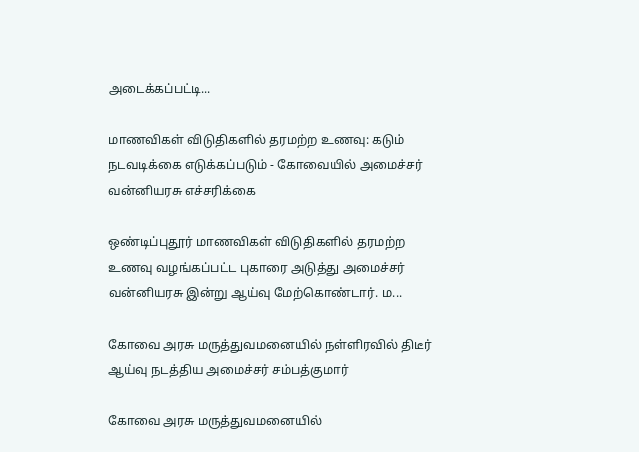அடைக்கப்பட்டி...

மாணவிகள் விடுதிகளில் தரமற்ற உணவு: கடும் நடவடிக்கை எடுக்கப்படும் - கோவையில் அமைச்சர் வன்னியரசு எச்சரிக்கை

ஒண்டிப்புதூர் மாணவிகள் விடுதிகளில் தரமற்ற உணவு வழங்கப்பட்ட புகாரை அடுத்து அமைச்சர் வன்னியரசு இன்று ஆய்வு மேற்கொண்டார். ம...

கோவை அரசு மருத்துவமனையில் நள்ளிரவில் திடீர் ஆய்வு நடத்திய அமைச்சர் சம்பத்குமார்

கோவை அரசு மருத்துவமனையில்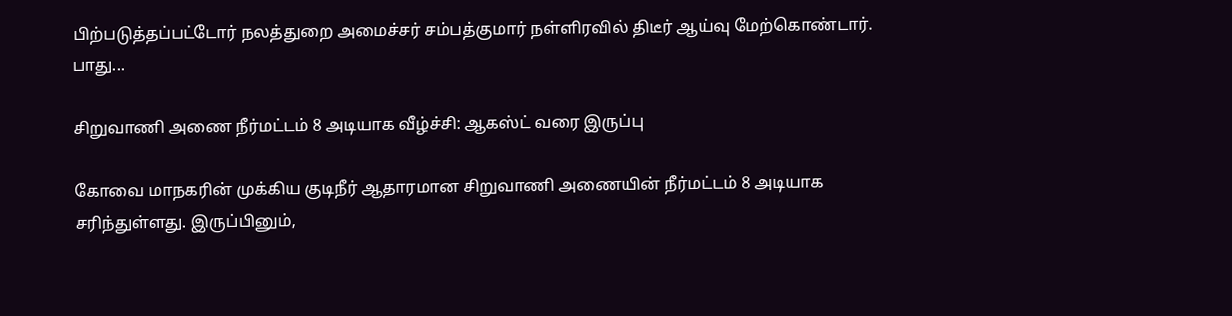பிற்படுத்தப்பட்டோர் நலத்துறை அமைச்சர் சம்பத்குமார் நள்ளிரவில் திடீர் ஆய்வு மேற்கொண்டார். பாது...

சிறுவாணி அணை நீர்மட்டம் 8 அடியாக வீழ்ச்சி: ஆகஸ்ட் வரை இருப்பு

கோவை மாநகரின் முக்கிய குடிநீர் ஆதாரமான சிறுவாணி அணையின் நீர்மட்டம் 8 அடியாக சரிந்துள்ளது. இருப்பினும்,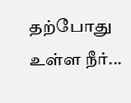தற்போது உள்ள நீர்...